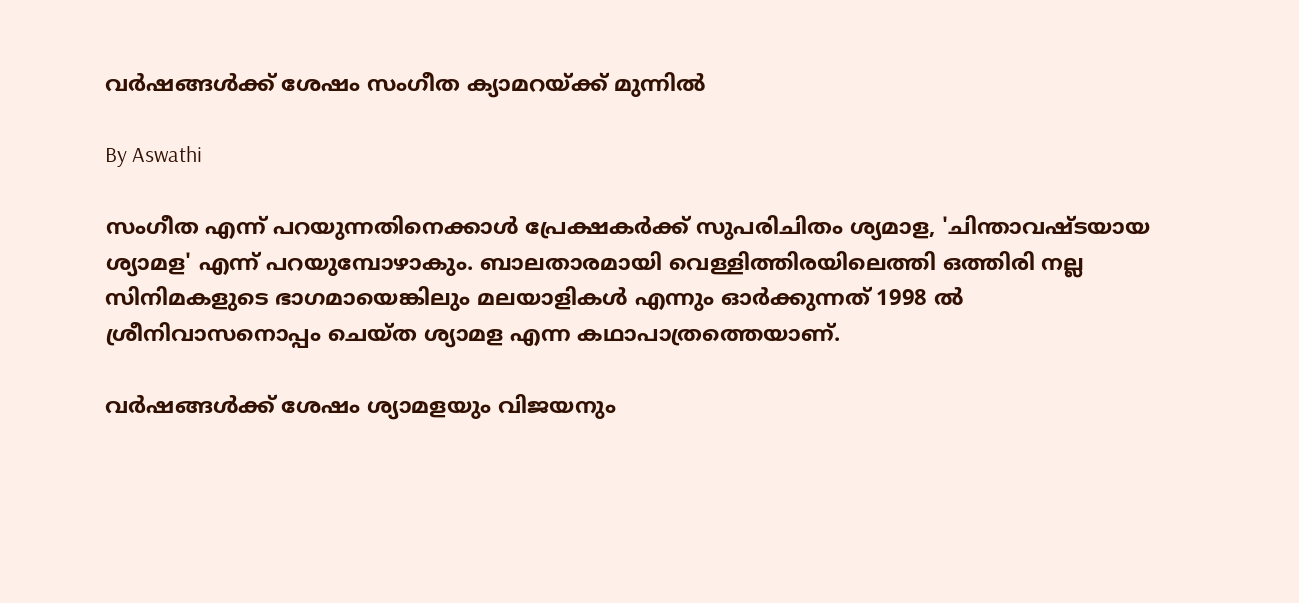വര്‍ഷങ്ങള്‍ക്ക് ശേഷം സംഗീത ക്യാമറയ്ക്ക് മുന്നില്‍

By Aswathi

സംഗീത എന്ന് പറയുന്നതിനെക്കാള്‍ പ്രേക്ഷകര്‍ക്ക് സുപരിചിതം ശ്യമാള, 'ചിന്താവഷ്ടയായ ശ്യാമള' എന്ന് പറയുമ്പോഴാകും. ബാലതാരമായി വെള്ളിത്തിരയിലെത്തി ഒത്തിരി നല്ല സിനിമകളുടെ ഭാഗമായെങ്കിലും മലയാളികള്‍ എന്നും ഓര്‍ക്കുന്നത് 1998 ല്‍ ശ്രീനിവാസനൊപ്പം ചെയ്ത ശ്യാമള എന്ന കഥാപാത്രത്തെയാണ്.

വര്‍ഷങ്ങള്‍ക്ക് ശേഷം ശ്യാമളയും വിജയനും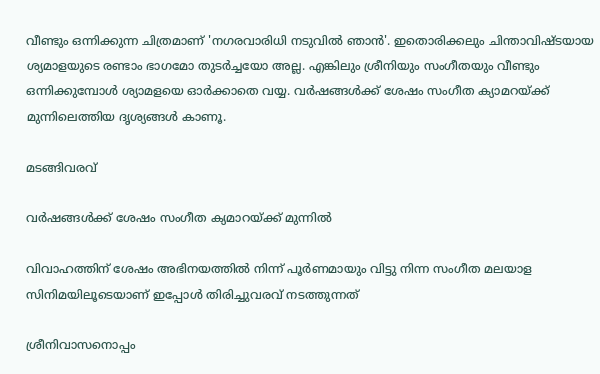വീണ്ടും ഒന്നിക്കുന്ന ചിത്രമാണ് 'നഗരവാരിധി നടുവില്‍ ഞാന്‍'. ഇതൊരിക്കലും ചിന്താവിഷ്ടയായ ശ്യമാളയുടെ രണ്ടാം ഭാഗമോ തുടര്‍ച്ചയോ അല്ല. എങ്കിലും ശ്രീനിയും സംഗീതയും വീണ്ടും ഒന്നിക്കുമ്പോള്‍ ശ്യാമളയെ ഓര്‍ക്കാതെ വയ്യ. വര്‍ഷങ്ങള്‍ക്ക് ശേഷം സംഗീത ക്യാമറയ്ക്ക് മുന്നിലെത്തിയ ദൃശ്യങ്ങള്‍ കാണൂ.

മടങ്ങിവരവ്

വര്‍ഷങ്ങള്‍ക്ക് ശേഷം സംഗീത ക്യമാറയ്ക്ക് മുന്നില്‍

വിവാഹത്തിന് ശേഷം അഭിനയത്തില്‍ നിന്ന് പൂര്‍ണമായും വിട്ടു നിന്ന സംഗീത മലയാള സിനിമയിലൂടെയാണ് ഇപ്പോള്‍ തിരിച്ചുവരവ് നടത്തുന്നത്

ശ്രീനിവാസനൊപ്പം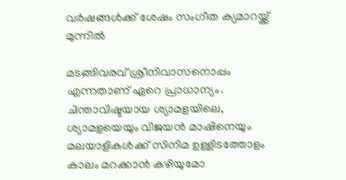വര്‍ഷങ്ങള്‍ക്ക് ശേഷം സംഗീത ക്യമാറയ്ക്ക് മുന്നില്‍

മടങ്ങിവരവ് ശ്രീനിവാസനൊപ്പം എന്നതാണ് ഏറെ പ്രാധാന്യം. ചിന്താവിഷ്ടയായ ശ്യാമളയിലെ, ശ്യാമളയെയും വിജയന്‍ മാഷിനെയും മലയാളികള്‍ക്ക് സിനിമ ഉള്ളിടത്തോളം കാലം മറക്കാന്‍ കഴിയുമോ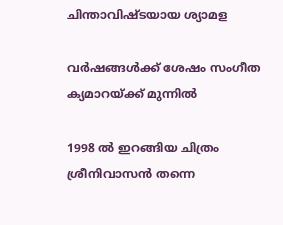ചിന്താവിഷ്ടയായ ശ്യാമള

വര്‍ഷങ്ങള്‍ക്ക് ശേഷം സംഗീത ക്യമാറയ്ക്ക് മുന്നില്‍

1998 ല്‍ ഇറങ്ങിയ ചിത്രം ശ്രീനിവാസന്‍ തന്നെ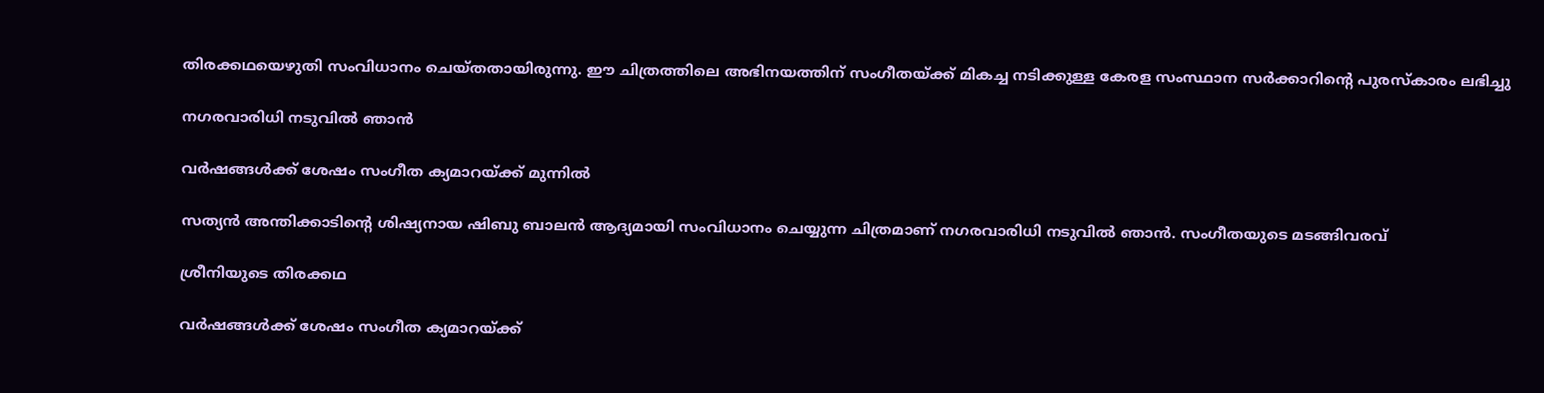തിരക്കഥയെഴുതി സംവിധാനം ചെയ്തതായിരുന്നു. ഈ ചിത്രത്തിലെ അഭിനയത്തിന് സംഗീതയ്ക്ക് മികച്ച നടിക്കുള്ള കേരള സംസ്ഥാന സര്‍ക്കാറിന്റെ പുരസ്‌കാരം ലഭിച്ചു

നഗരവാരിധി നടുവില്‍ ഞാന്‍

വര്‍ഷങ്ങള്‍ക്ക് ശേഷം സംഗീത ക്യമാറയ്ക്ക് മുന്നില്‍

സത്യന്‍ അന്തിക്കാടിന്റെ ശിഷ്യനായ ഷിബു ബാലന്‍ ആദ്യമായി സംവിധാനം ചെയ്യുന്ന ചിത്രമാണ് നഗരവാരിധി നടുവില്‍ ഞാന്‍. സംഗീതയുടെ മടങ്ങിവരവ്

ശ്രീനിയുടെ തിരക്കഥ

വര്‍ഷങ്ങള്‍ക്ക് ശേഷം സംഗീത ക്യമാറയ്ക്ക്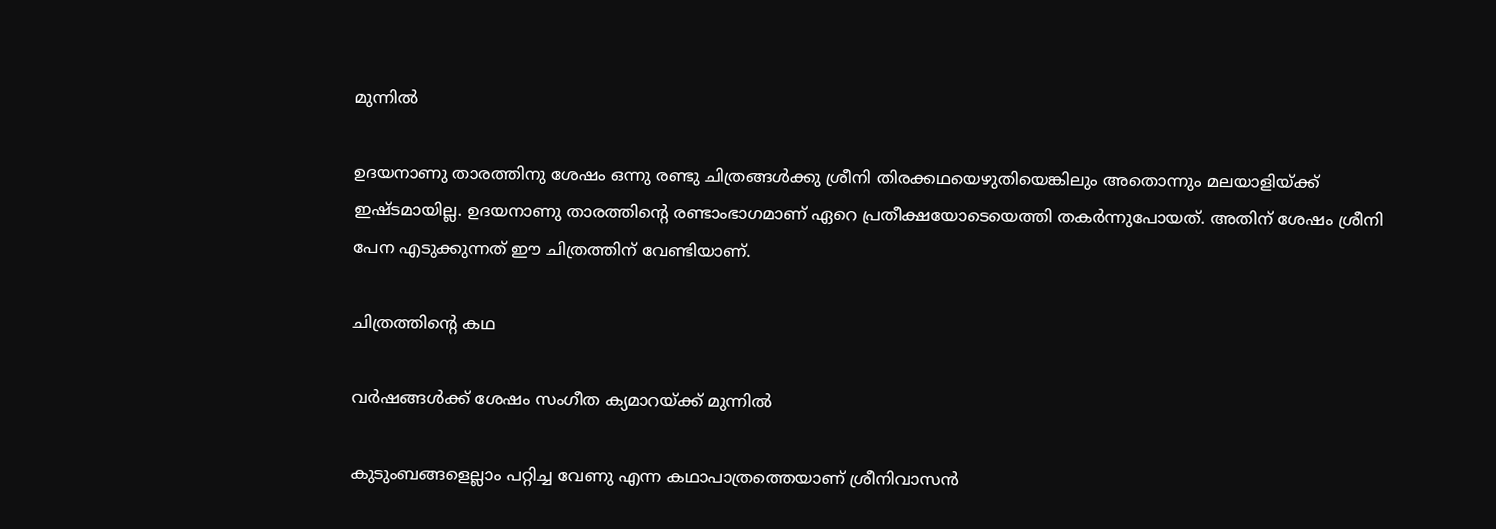മുന്നില്‍

ഉദയനാണു താരത്തിനു ശേഷം ഒന്നു രണ്ടു ചിത്രങ്ങള്‍ക്കു ശ്രീനി തിരക്കഥയെഴുതിയെങ്കിലും അതൊന്നും മലയാളിയ്ക്ക് ഇഷ്ടമായില്ല. ഉദയനാണു താരത്തിന്റെ രണ്ടാംഭാഗമാണ് ഏറെ പ്രതീക്ഷയോടെയെത്തി തകര്‍ന്നുപോയത്. അതിന് ശേഷം ശ്രീനി പേന എടുക്കുന്നത് ഈ ചിത്രത്തിന് വേണ്ടിയാണ്.

ചിത്രത്തിന്റെ കഥ

വര്‍ഷങ്ങള്‍ക്ക് ശേഷം സംഗീത ക്യമാറയ്ക്ക് മുന്നില്‍

കുടുംബങ്ങളെല്ലാം പറ്റിച്ച വേണു എന്ന കഥാപാത്രത്തെയാണ് ശ്രീനിവാസന്‍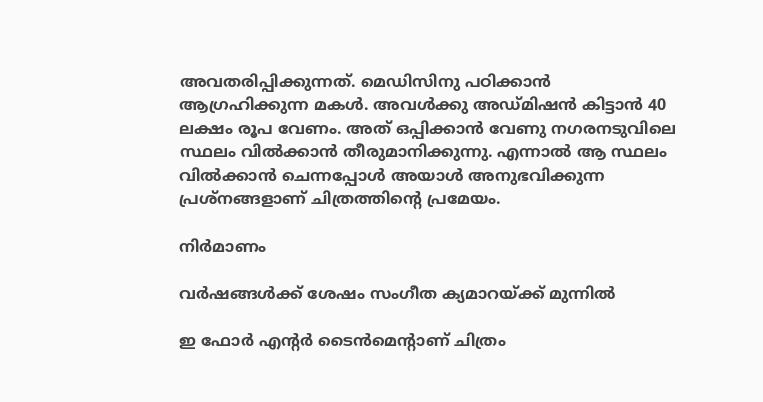അവതരിപ്പിക്കുന്നത്. മെഡിസിനു പഠിക്കാന്‍ ആഗ്രഹിക്കുന്ന മകള്‍. അവള്‍ക്കു അഡ്മിഷന്‍ കിട്ടാന്‍ 40 ലക്ഷം രൂപ വേണം. അത് ഒപ്പിക്കാന്‍ വേണു നഗരനടുവിലെ സ്ഥലം വില്‍ക്കാന്‍ തീരുമാനിക്കുന്നു. എന്നാല്‍ ആ സ്ഥലം വില്‍ക്കാന്‍ ചെന്നപ്പോള്‍ അയാള്‍ അനുഭവിക്കുന്ന പ്രശ്‌നങ്ങളാണ് ചിത്രത്തിന്റെ പ്രമേയം.

നിര്‍മാണം

വര്‍ഷങ്ങള്‍ക്ക് ശേഷം സംഗീത ക്യമാറയ്ക്ക് മുന്നില്‍

ഇ ഫോര്‍ എന്റര്‍ ടൈന്‍മെന്റാണ് ചിത്രം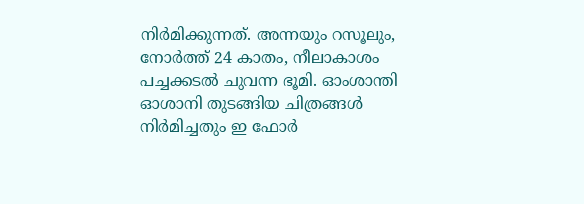നിര്‍മിക്കുന്നത്. അന്നയും റസൂലും, നോര്‍ത്ത് 24 കാതം, നീലാകാശം പച്ചക്കടല്‍ ചുവന്ന ഭൂമി. ഓംശാന്തി ഓശാനി തുടങ്ങിയ ചിത്രങ്ങള്‍ നിര്‍മിച്ചതും ഇ ഫോര്‍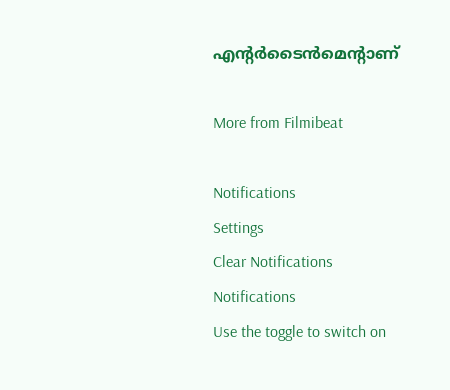എന്റര്‍ടൈന്‍മെന്റാണ്

More from Filmibeat

Notifications
Settings
Clear Notifications
Notifications
Use the toggle to switch on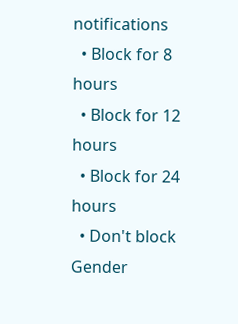notifications
  • Block for 8 hours
  • Block for 12 hours
  • Block for 24 hours
  • Don't block
Gender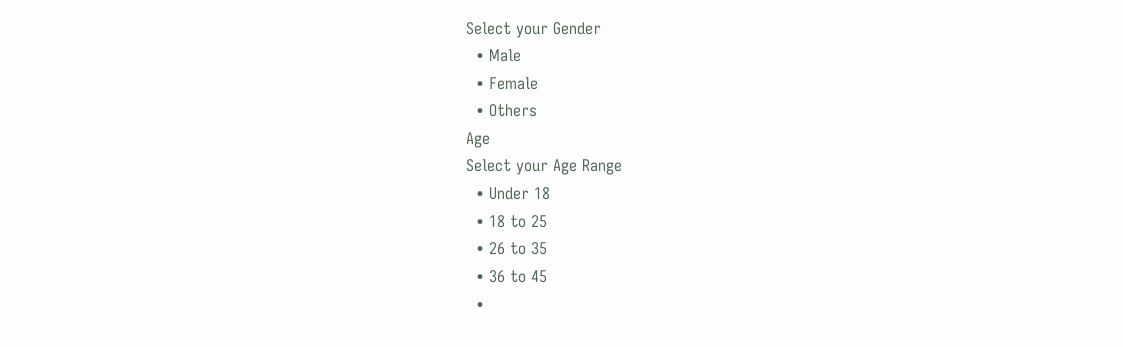Select your Gender
  • Male
  • Female
  • Others
Age
Select your Age Range
  • Under 18
  • 18 to 25
  • 26 to 35
  • 36 to 45
  •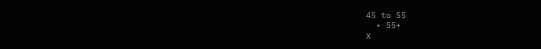45 to 55
  • 55+
X